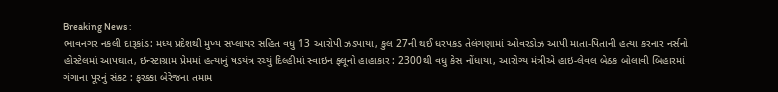Breaking News :
ભાવનગર નકલી દારૂકાંડ: મધ્ય પ્રદેશથી મુખ્ય સપ્લાયર સહિત વધુ 13 આરોપી ઝડપાયા, કુલ 27ની થઈ ધરપકડ તેલંગણામાં ઓવરડોઝ આપી માતા-પિતાની હત્યા કરનાર નર્સનો હોસ્ટેલમાં આપઘાત, ઇન્સ્ટાગ્રામ પ્રેમમાં હત્યાનું ષડયંત્ર રચ્યું દિલ્હીમાં સ્વાઇન ફ્લૂનો હાહાકાર : 2300થી વધુ કેસ નોંધાયા, આરોગ્ય મંત્રીએ હાઇ-લેવલ બેઠક બોલાવી બિહારમાં ગંગાના પૂરનું સંકટ : ફરક્કા બેરેજના તમામ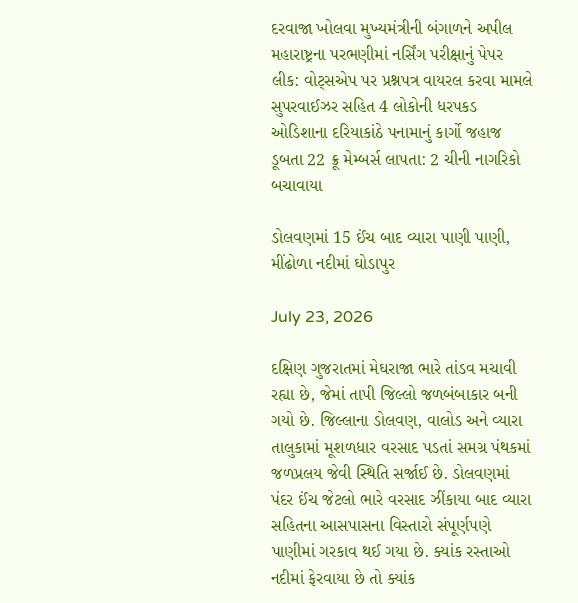દરવાજા ખોલવા મુખ્યમંત્રીની બંગાળને અપીલ મહારાષ્ટ્રના પરભણીમાં નર્સિંગ પરીક્ષાનું પેપર લીક: વોટ્સએપ પર પ્રશ્નપત્ર વાયરલ કરવા મામલે સુપરવાઈઝર સહિત 4 લોકોની ધરપકડ ઓડિશાના દરિયાકાંઠે પનામાનું કાર્ગો જહાજ ડૂબતા 22 ક્રૂ મેમ્બર્સ લાપતા: 2 ચીની નાગરિકો બચાવાયા

ડોલવણમાં 15 ઈંચ બાદ વ્યારા પાણી પાણી, મીંઢોળા નદીમાં ઘોડાપુર

July 23, 2026

દક્ષિણ ગુજરાતમાં મેઘરાજા ભારે તાંડવ મચાવી રહ્યા છે, જેમાં તાપી જિલ્લો જળબંબાકાર બની ગયો છે. જિલ્લાના ડોલવણ, વાલોડ અને વ્યારા તાલુકામાં મૂશળધાર વરસાદ પડતાં સમગ્ર પંથકમાં જળપ્રલય જેવી સ્થિતિ સર્જાઈ છે. ડોલવણમાં પંદર ઈંચ જેટલો ભારે વરસાદ ઝીંકાયા બાદ વ્યારા સહિતના આસપાસના વિસ્તારો સંપૂર્ણપણે પાણીમાં ગરકાવ થઈ ગયા છે. ક્યાંક રસ્તાઓ નદીમાં ફેરવાયા છે તો ક્યાંક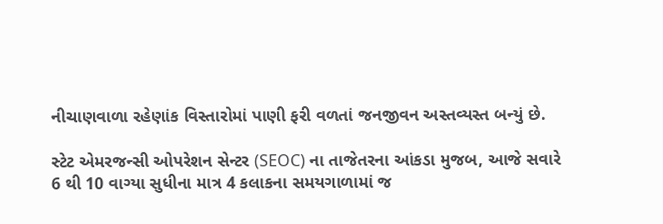નીચાણવાળા રહેણાંક વિસ્તારોમાં પાણી ફરી વળતાં જનજીવન અસ્તવ્યસ્ત બન્યું છે.

સ્ટેટ એમરજન્સી ઓપરેશન સેન્ટર (SEOC) ના તાજેતરના આંકડા મુજબ, આજે સવારે 6 થી 10 વાગ્યા સુધીના માત્ર 4 કલાકના સમયગાળામાં જ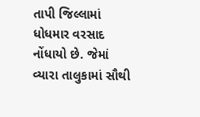તાપી જિલ્લામાં ધોધમાર વરસાદ નોંધાયો છે. જેમાં વ્યારા તાલુકામાં સૌથી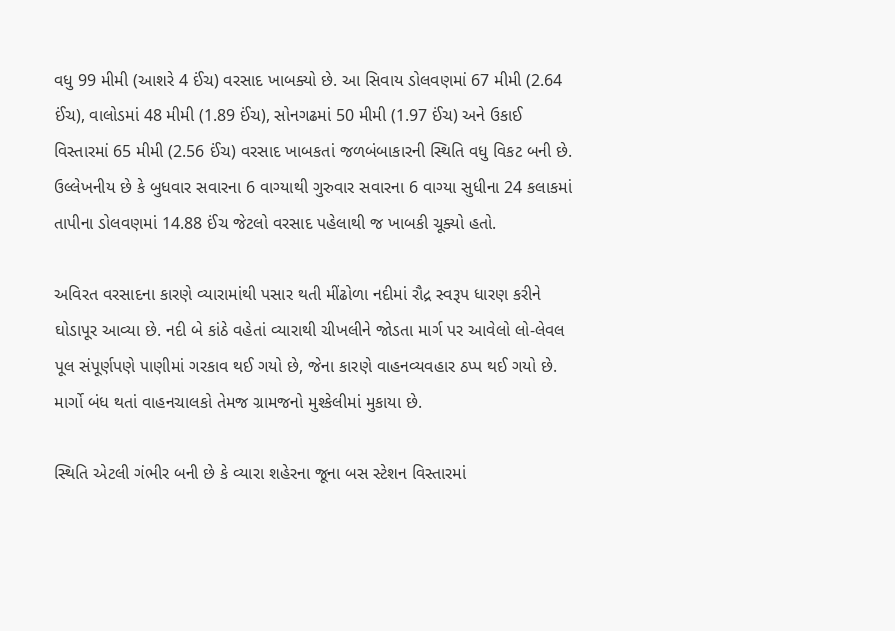વધુ 99 મીમી (આશરે 4 ઈંચ) વરસાદ ખાબક્યો છે. આ સિવાય ડોલવણમાં 67 મીમી (2.64 ઈંચ), વાલોડમાં 48 મીમી (1.89 ઈંચ), સોનગઢમાં 50 મીમી (1.97 ઈંચ) અને ઉકાઈ વિસ્તારમાં 65 મીમી (2.56 ઈંચ) વરસાદ ખાબકતાં જળબંબાકારની સ્થિતિ વધુ વિકટ બની છે. ઉલ્લેખનીય છે કે બુધવાર સવારના 6 વાગ્યાથી ગુરુવાર સવારના 6 વાગ્યા સુધીના 24 કલાકમાં તાપીના ડોલવણમાં 14.88 ઈંચ જેટલો વરસાદ પહેલાથી જ ખાબકી ચૂક્યો હતો.

અવિરત વરસાદના કારણે વ્યારામાંથી પસાર થતી મીંઢોળા નદીમાં રૌદ્ર સ્વરૂપ ધારણ કરીને ઘોડાપૂર આવ્યા છે. નદી બે કાંઠે વહેતાં વ્યારાથી ચીખલીને જોડતા માર્ગ પર આવેલો લો-લેવલ પૂલ સંપૂર્ણપણે પાણીમાં ગરકાવ થઈ ગયો છે, જેના કારણે વાહનવ્યવહાર ઠપ્પ થઈ ગયો છે. માર્ગો બંધ થતાં વાહનચાલકો તેમજ ગ્રામજનો મુશ્કેલીમાં મુકાયા છે.

સ્થિતિ એટલી ગંભીર બની છે કે વ્યારા શહેરના જૂના બસ સ્ટેશન વિસ્તારમાં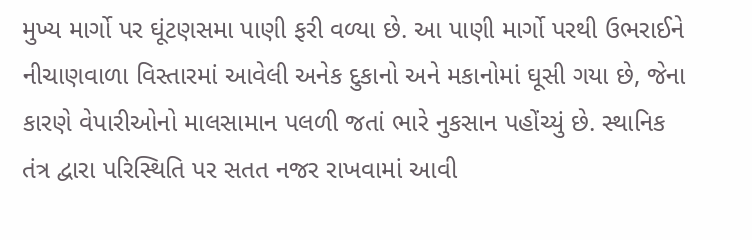મુખ્ય માર્ગો પર ઘૂંટણસમા પાણી ફરી વળ્યા છે. આ પાણી માર્ગો પરથી ઉભરાઈને નીચાણવાળા વિસ્તારમાં આવેલી અનેક દુકાનો અને મકાનોમાં ઘૂસી ગયા છે, જેના કારણે વેપારીઓનો માલસામાન પલળી જતાં ભારે નુકસાન પહોંચ્યું છે. સ્થાનિક તંત્ર દ્વારા પરિસ્થિતિ પર સતત નજર રાખવામાં આવી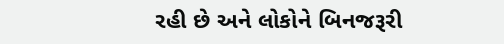રહી છે અને લોકોને બિનજરૂરી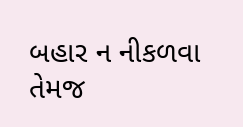બહાર ન નીકળવા તેમજ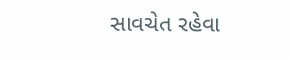સાવચેત રહેવા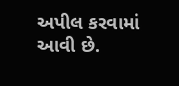અપીલ કરવામાં આવી છે.